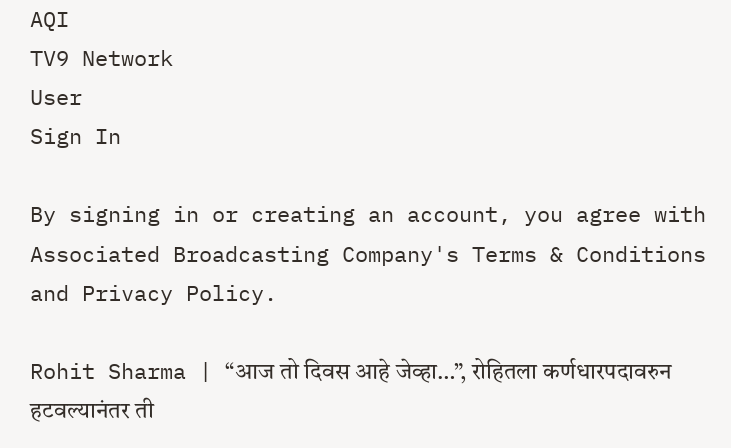AQI
TV9 Network
User
Sign In

By signing in or creating an account, you agree with Associated Broadcasting Company's Terms & Conditions and Privacy Policy.

Rohit Sharma | “आज तो दिवस आहे जेव्हा…”, रोहितला कर्णधारपदावरुन हटवल्यानंतर ती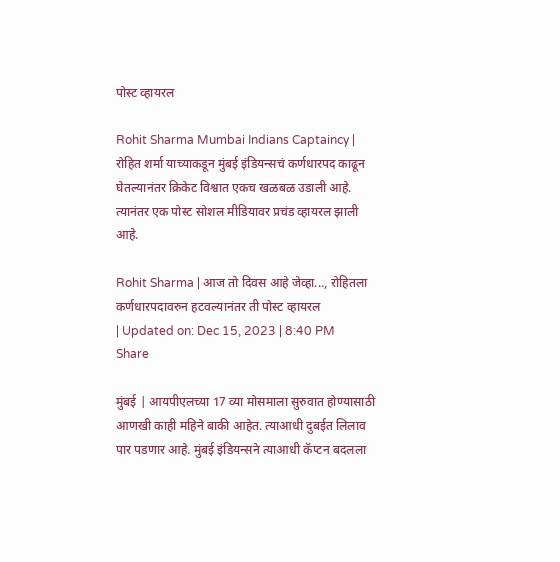पोस्ट व्हायरल

Rohit Sharma Mumbai Indians Captaincy | रोहित शर्मा याच्याकडून मुंबई इंडियन्सचं कर्णधारपद काढून घेतल्यानंतर क्रिकेट विश्वात एकच खळबळ उडाली आहे. त्यानंतर एक पोस्ट सोशल मीडियावर प्रचंड व्हायरल झाली आहे.

Rohit Sharma | आज तो दिवस आहे जेव्हा..., रोहितला कर्णधारपदावरुन हटवल्यानंतर ती पोस्ट व्हायरल
| Updated on: Dec 15, 2023 | 8:40 PM
Share

मुंबई | आयपीएलच्या 17 व्या मोसमाला सुरुवात होण्यासाठी आणखी काही महिने बाकी आहेत. त्याआधी दुबईत लिलाव पार पडणार आहे. मुंबई इंडियन्सने त्याआधी कॅप्टन बदलला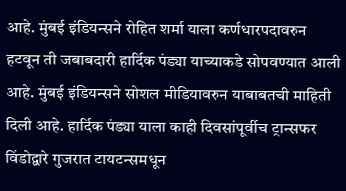आहे. मुंबई इंडियन्सने रोहित शर्मा याला कर्णधारपदावरुन हटवून ती जबाबदारी हार्दिक पंड्या याच्याकडे सोपवण्यात आली आहे. मुंबई इंडियन्सने सोशल मीडियावरुन याबाबतची माहिती दिली आहे. हार्दिक पंड्या याला काही दिवसांपूर्वीच ट्रान्सफर विंडोद्वारे गुजरात टायटन्समधून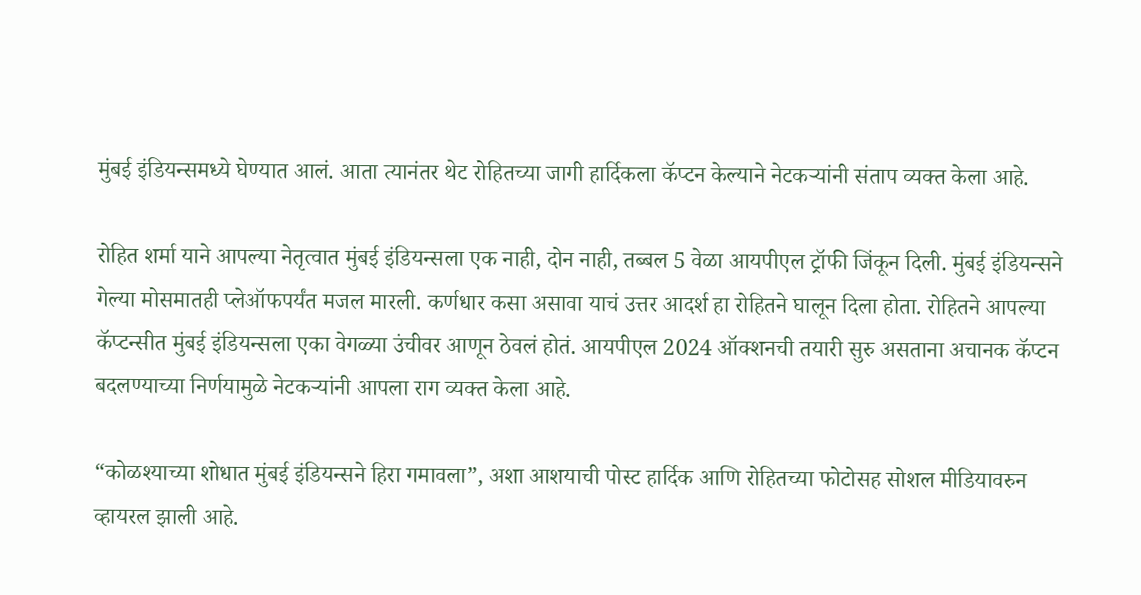मुंबई इंडियन्समध्ये घेण्यात आलं. आता त्यानंतर थेट रोहितच्या जागी हार्दिकला कॅप्टन केल्याने नेटकऱ्यांनी संताप व्यक्त केला आहे.

रोहित शर्मा याने आपल्या नेतृत्वात मुंबई इंडियन्सला एक नाही, दोन नाही, तब्बल 5 वेळा आयपीएल ट्रॉफी जिंकून दिली. मुंबई इंडियन्सने गेल्या मोसमातही प्लेऑफपर्यंत मजल मारली. कर्णधार कसा असावा याचं उत्तर आदर्श हा रोहितने घालून दिला होता. रोहितने आपल्या कॅप्टन्सीत मुंबई इंडियन्सला एका वेगळ्या उंचीवर आणून ठेवलं होतं. आयपीएल 2024 ऑक्शनची तयारी सुरु असताना अचानक कॅप्टन बदलण्याच्या निर्णयामुळे नेटकऱ्यांनी आपला राग व्यक्त केला आहे.

“कोळश्याच्या शोधात मुंबई इंडियन्सने हिरा गमावला”, अशा आशयाची पोस्ट हार्दिक आणि रोहितच्या फोटोसह सोशल मीडियावरुन व्हायरल झाली आहे.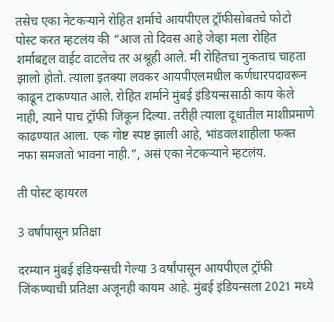तसेच एका नेटकऱ्याने रोहित शर्माचे आयपीएल ट्रॉफीसोबतचे फोटो पोस्ट करत म्हटलंय की “आज तो दिवस आहे जेव्हा मला रोहित शर्माबद्दल वाईट वाटलेच तर अश्रूही आले. मी रोहितचा नुकताच चाहता झालो होतो. त्याला इतक्या लवकर आयपीएलमधील कर्णधारपदावरून काढून टाकण्यात आले. रोहित शर्माने मुंबई इंडियन्ससाठी काय केले नाही, त्याने पाच ट्रॉफी जिंकून दिल्या. तरीही त्याला दूधातील माशीप्रमाणे काढण्यात आला. एक गोष्ट स्पष्ट झाली आहे, भांडवलशाहीला फक्त नफा समजतो भावना नाही.”, असं एका नेटकऱ्याने म्हटलंय.

ती पोस्ट व्हायरल

3 वर्षांपासून प्रतिक्षा

दरम्यान मुंबई इंडियन्सची गेल्या 3 वर्षांपासून आयपीएल ट्रॉफी जिंकण्याची प्रतिक्षा अजूनही कायम आहे. मुंबई इंडियन्सला 2021 मध्ये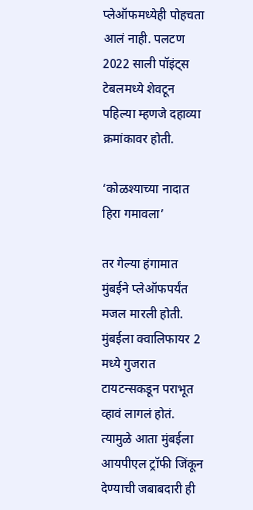प्लेऑफमध्येही पोहचता आलं नाही. पलटण 2022 साली पॉइंट्स टेबलमध्ये शेवटून पहिल्या म्हणजे दहाव्या क्रमांकावर होती.

‘कोळश्याच्या नादात हिरा गमावला’

तर गेल्या हंगामात मुंबईने प्लेऑफपर्यंत मजल मारली होती. मुंबईला क्वालिफायर 2 मध्ये गुजरात टायटन्सकडून पराभूत व्हावं लागलं होतं. त्यामुळे आता मुंबईला आयपीएल ट्रॉफी जिंकून देण्याची जबाबदारी ही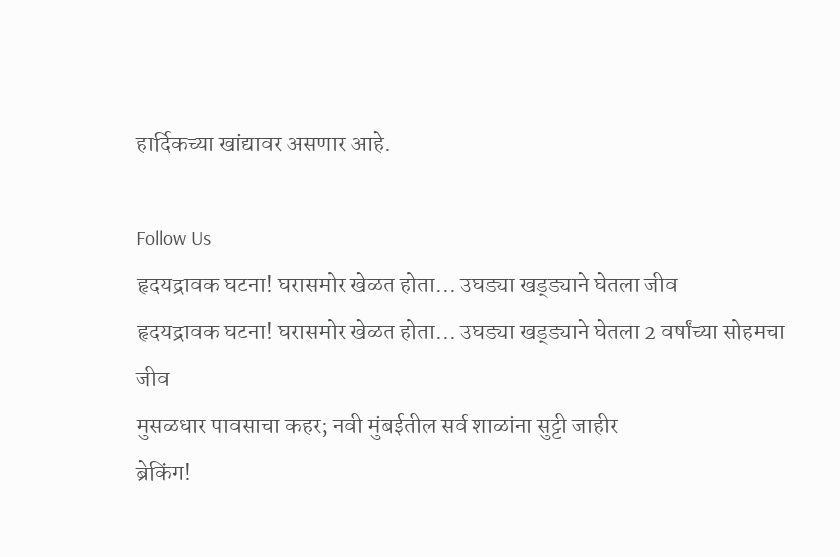हार्दिकच्या खांद्यावर असणार आहे.

Follow Us
हृदयद्रावक घटना! घरासमोर खेळत होता... उघड्या खड्ड्याने घेतला जीव
हृदयद्रावक घटना! घरासमोर खेळत होता... उघड्या खड्ड्याने घेतला 2 वर्षांच्या सोहमचा जीव
मुसळधार पावसाचा कहर; नवी मुंबईतील सर्व शाळांना सुट्टी जाहीर
ब्रेकिंग!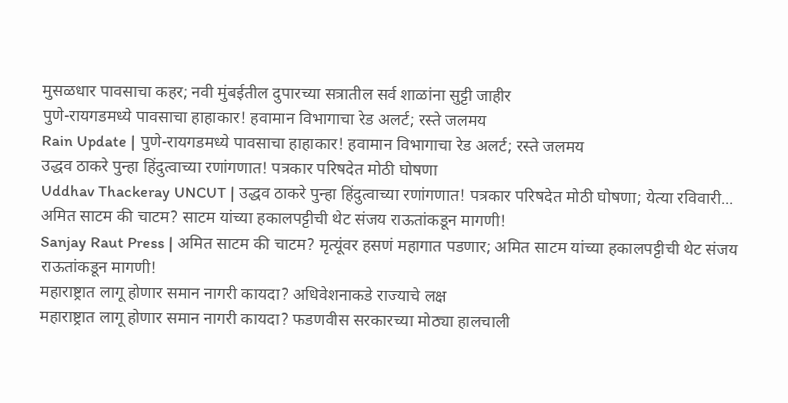मुसळधार पावसाचा कहर; नवी मुंबईतील दुपारच्या सत्रातील सर्व शाळांना सुट्टी जाहीर
पुणे-रायगडमध्ये पावसाचा हाहाकार! हवामान विभागाचा रेड अलर्ट; रस्ते जलमय
Rain Update | पुणे-रायगडमध्ये पावसाचा हाहाकार! हवामान विभागाचा रेड अलर्ट; रस्ते जलमय
उद्धव ठाकरे पुन्हा हिंदुत्वाच्या रणांगणात! पत्रकार परिषदेत मोठी घोषणा
Uddhav Thackeray UNCUT | उद्धव ठाकरे पुन्हा हिंदुत्वाच्या रणांगणात! पत्रकार परिषदेत मोठी घोषणा; येत्या रविवारी...
अमित साटम की चाटम? साटम यांच्या हकालपट्टीची थेट संजय राऊतांकडून मागणी!
Sanjay Raut Press | अमित साटम की चाटम? मृत्यूंवर हसणं महागात पडणार; अमित साटम यांच्या हकालपट्टीची थेट संजय राऊतांकडून मागणी!
महाराष्ट्रात लागू होणार समान नागरी कायदा? अधिवेशनाकडे राज्याचे लक्ष
महाराष्ट्रात लागू होणार समान नागरी कायदा? फडणवीस सरकारच्या मोठ्या हालचाली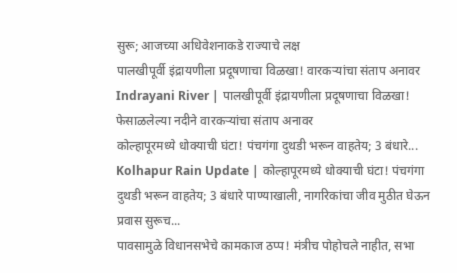सुरू; आजच्या अधिवेशनाकडे राज्याचे लक्ष
पालखीपूर्वी इंद्रायणीला प्रदूषणाचा विळखा! वारकऱ्यांचा संताप अनावर
Indrayani River | पालखीपूर्वी इंद्रायणीला प्रदूषणाचा विळखा! फेसाळलेल्या नदीने वारकऱ्यांचा संताप अनावर
कोल्हापूरमध्ये धोक्याची घंटा! पंचगंगा दुथडी भरून वाहतेय; 3 बंधारे...
Kolhapur Rain Update | कोल्हापूरमध्ये धोक्याची घंटा! पंचगंगा दुथडी भरून वाहतेय; 3 बंधारे पाण्याखाली, नागरिकांचा जीव मुठीत घेऊन प्रवास सुरूच...
पावसामुळे विधानसभेचे कामकाज ठप्प! मंत्रीच पोहोचले नाहीत, सभा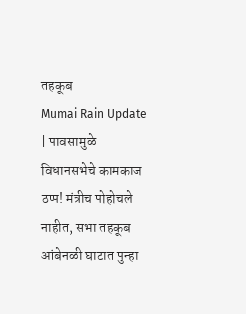तहकूब
Mumai Rain Update | पावसामुळे विधानसभेचे कामकाज ठप्प! मंत्रीच पोहोचले नाहीत, सभा तहकूब
आंबेनळी घाटात पुन्हा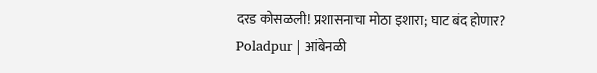दरड कोसळली! प्रशासनाचा मोठा इशारा; घाट बंद होणार?
Poladpur | आंबेनळी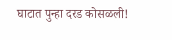घाटात पुन्हा दरड कोसळली!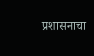प्रशासनाचा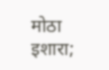मोठा इशारा;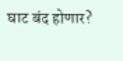घाट बंद होणार?